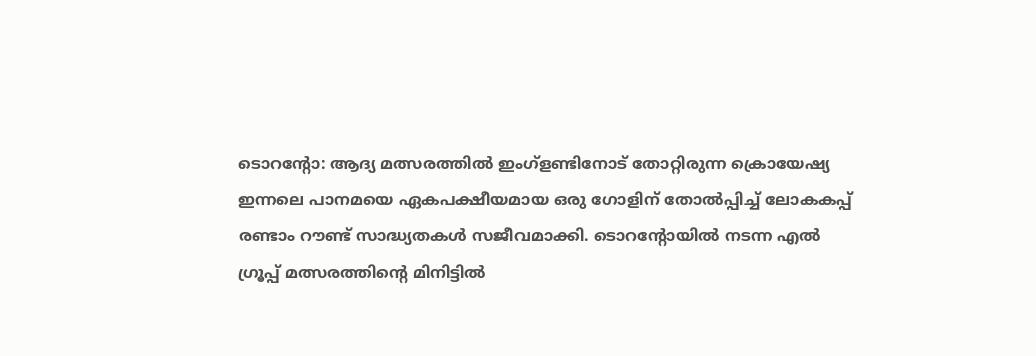ടൊറന്റോ: ആദ്യ മത്സരത്തിൽ ഇംഗ്ളണ്ടിനോട് തോറ്റിരുന്ന ക്രൊയേഷ്യ ഇന്നലെ പാനമയെ ഏകപക്ഷീയമായ ഒരു ഗോളിന് തോൽപ്പിച്ച് ലോകകപ്പ് രണ്ടാം റൗണ്ട് സാദ്ധ്യതകൾ സജീവമാക്കി. ടൊറന്റോയിൽ നടന്ന എൽ ഗ്രൂപ്പ് മത്സരത്തിന്റെ മിനിട്ടിൽ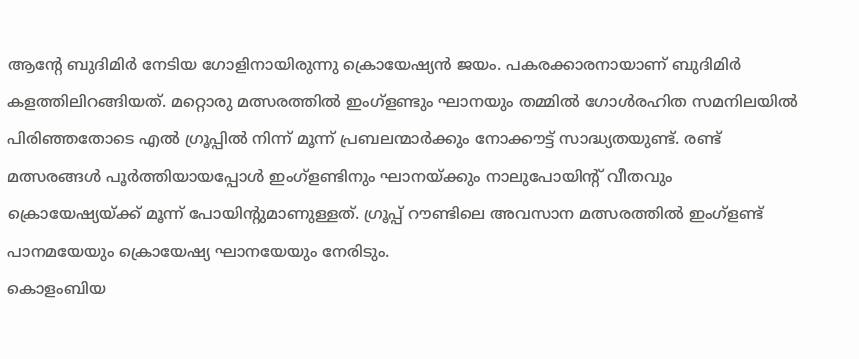ആന്റേ ബുദിമിർ നേടിയ ഗോളിനായിരുന്നു ക്രൊയേഷ്യൻ ജയം. പകരക്കാരനായാണ് ബുദിമിർ കളത്തിലിറങ്ങിയത്. മറ്റൊരു മത്സരത്തിൽ ഇംഗ്ളണ്ടും ഘാനയും തമ്മിൽ ഗോൾരഹിത സമനിലയിൽ പിരിഞ്ഞതോടെ എൽ ഗ്രൂപ്പിൽ നിന്ന് മൂന്ന് പ്രബലന്മാർക്കും നോക്കൗട്ട് സാദ്ധ്യതയുണ്ട്. രണ്ട് മത്സരങ്ങൾ പൂർത്തിയായപ്പോൾ ഇംഗ്ളണ്ടിനും ഘാനയ്ക്കും നാലുപോയിന്റ് വീതവും ക്രൊയേഷ്യയ്ക്ക് മൂന്ന് പോയിന്റുമാണുള്ളത്. ഗ്രൂപ്പ് റൗണ്ടിലെ അവസാന മത്സരത്തിൽ ഇംഗ്ളണ്ട് പാനമയേയും ക്രൊയേഷ്യ ഘാനയേയും നേരിടും.
കൊളംബിയ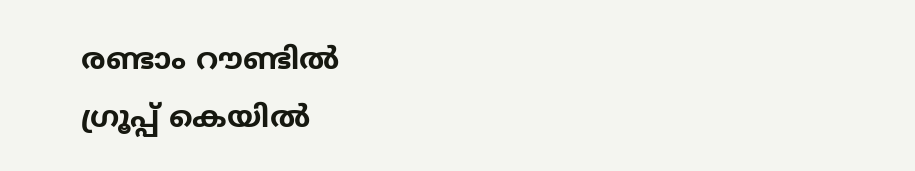രണ്ടാം റൗണ്ടിൽ
ഗ്രൂപ്പ് കെയിൽ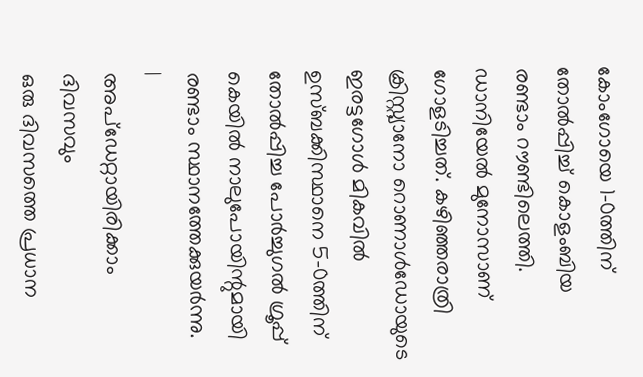കോംഗോയെ 1-0ത്തിന് തോൽപ്പിച്ച് കൊളംബിയ രണ്ടാം റൗണ്ടിലെത്തി. ഡാനിയേൽ മുനോസാണ് ഗോളടിച്ചത്. കഴിഞ്ഞരാത്രി ക്രിസ്റ്റ്യാനോ റൊണാൾഡോയുടെ ഇരട്ടഗോൾ മികവിൽ ഉസ്ബക്കിസ്ഥാനെ 5-0ത്തിന് തോൽപ്പിച്ച പോർച്ചുഗൽ ഗ്രൂപ്പ് കെയിൽ നാലുപോയിന്റുമായി രണ്ടാം സ്ഥാനത്തേക്കുയർന്നു.
|
അപ്ഡേറ്റായിരിക്കാം ദിവസവും
ഒരു ദിവസത്തെ പ്രധാന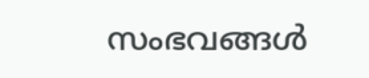സംഭവങ്ങൾ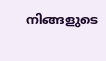നിങ്ങളുടെ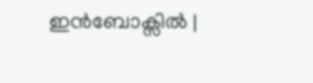ഇൻബോക്സിൽ |